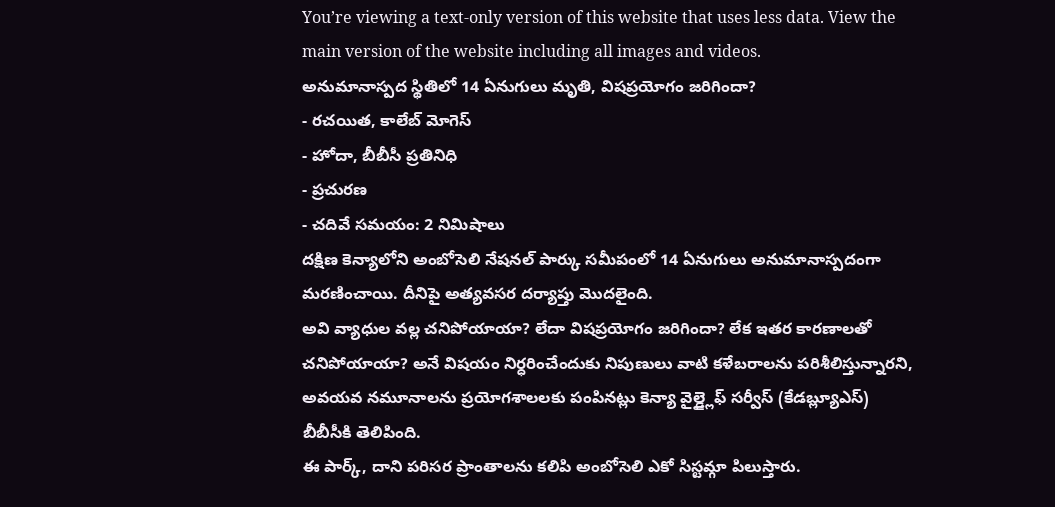You’re viewing a text-only version of this website that uses less data. View the main version of the website including all images and videos.
అనుమానాస్పద స్థితిలో 14 ఏనుగులు మృతి, విషప్రయోగం జరిగిందా?
- రచయిత, కాలేబ్ మోగెస్
- హోదా, బీబీసీ ప్రతినిధి
- ప్రచురణ
- చదివే సమయం: 2 నిమిషాలు
దక్షిణ కెన్యాలోని అంబోసెలి నేషనల్ పార్కు సమీపంలో 14 ఏనుగులు అనుమానాస్పదంగా మరణించాయి. దీనిపై అత్యవసర దర్యాప్తు మొదలైంది.
అవి వ్యాధుల వల్ల చనిపోయాయా? లేదా విషప్రయోగం జరిగిందా? లేక ఇతర కారణాలతో చనిపోయాయా? అనే విషయం నిర్ధరించేందుకు నిపుణులు వాటి కళేబరాలను పరిశీలిస్తున్నారని, అవయవ నమూనాలను ప్రయోగశాలలకు పంపినట్లు కెన్యా వైల్డ్లైఫ్ సర్వీస్ (కేడబ్ల్యూఎస్) బీబీసీకి తెలిపింది.
ఈ పార్క్, దాని పరిసర ప్రాంతాలను కలిపి అంబోసెలి ఎకో సిస్టమ్గా పిలుస్తారు.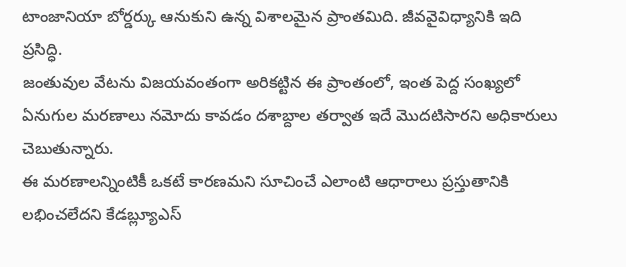టాంజానియా బోర్డర్కు ఆనుకుని ఉన్న విశాలమైన ప్రాంతమిది. జీవవైవిధ్యానికి ఇది ప్రసిద్ధి.
జంతువుల వేటను విజయవంతంగా అరికట్టిన ఈ ప్రాంతంలో, ఇంత పెద్ద సంఖ్యలో ఏనుగుల మరణాలు నమోదు కావడం దశాబ్దాల తర్వాత ఇదే మొదటిసారని అధికారులు చెబుతున్నారు.
ఈ మరణాలన్నింటికీ ఒకటే కారణమని సూచించే ఎలాంటి ఆధారాలు ప్రస్తుతానికి లభించలేదని కేడబ్ల్యూఎస్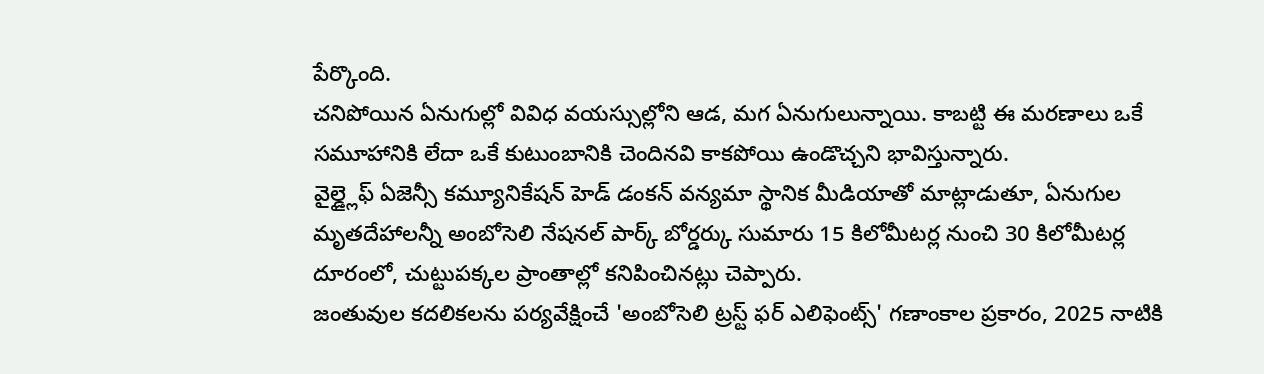పేర్కొంది.
చనిపోయిన ఏనుగుల్లో వివిధ వయస్సుల్లోని ఆడ, మగ ఏనుగులున్నాయి. కాబట్టి ఈ మరణాలు ఒకే సమూహానికి లేదా ఒకే కుటుంబానికి చెందినవి కాకపోయి ఉండొచ్చని భావిస్తున్నారు.
వైల్డ్లైఫ్ ఏజెన్సీ కమ్యూనికేషన్ హెడ్ డంకన్ వన్యమా స్థానిక మీడియాతో మాట్లాడుతూ, ఏనుగుల మృతదేహాలన్నీ అంబోసెలి నేషనల్ పార్క్ బోర్డర్కు సుమారు 15 కిలోమీటర్ల నుంచి 30 కిలోమీటర్ల దూరంలో, చుట్టుపక్కల ప్రాంతాల్లో కనిపించినట్లు చెప్పారు.
జంతువుల కదలికలను పర్యవేక్షించే 'అంబోసెలి ట్రస్ట్ ఫర్ ఎలిఫెంట్స్' గణాంకాల ప్రకారం, 2025 నాటికి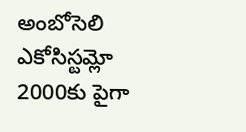అంబోసెలి ఎకోసిస్టమ్లో 2000కు పైగా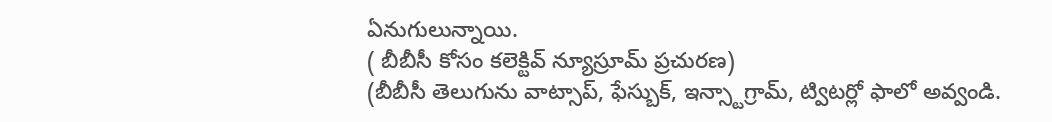ఏనుగులున్నాయి.
( బీబీసీ కోసం కలెక్టివ్ న్యూస్రూమ్ ప్రచురణ)
(బీబీసీ తెలుగును వాట్సాప్, ఫేస్బుక్, ఇన్స్టాగ్రామ్, ట్విటర్లో ఫాలో అవ్వండి.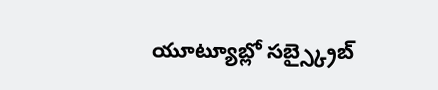యూట్యూబ్లో సబ్స్క్రైబ్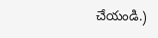చేయండి.)